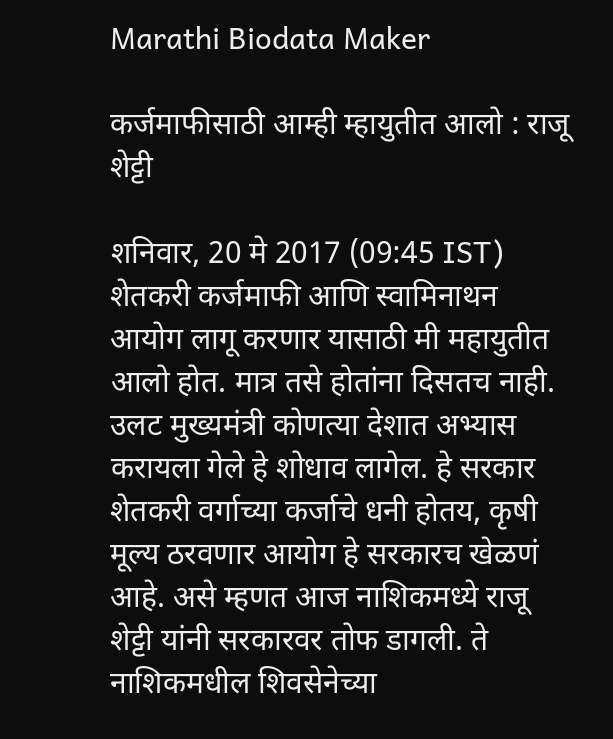Marathi Biodata Maker

कर्जमाफीसाठी आम्ही म्हायुतीत आलो : राजू शेट्टी

शनिवार, 20 मे 2017 (09:45 IST)
शेतकरी कर्जमाफी आणि स्वामिनाथन आयोग लागू करणार यासाठी मी महायुतीत आलो होत. मात्र तसे होतांना दिसतच नाही. उलट मुख्यमंत्री कोणत्या देशात अभ्यास करायला गेले हे शोधाव लागेल. हे सरकार शेतकरी वर्गाच्या कर्जाचे धनी होतय, कृषी मूल्य ठरवणार आयोग हे सरकारच खेळणं आहे. असे म्हणत आज नाशिकमध्ये राजू शेट्टी यांनी सरकारवर तोफ डागली. ते नाशिकमधील शिवसेनेच्या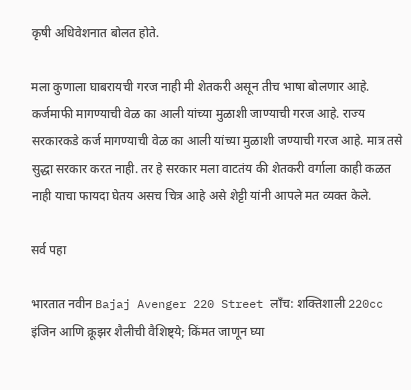कृषी अधिवेशनात बोलत होते.

मला कुणाला घाबरायची गरज नाही मी शेतकरी असून तीच भाषा बोलणार आहे. कर्जमाफी मागण्याची वेळ का आली यांच्या मुळाशी जाण्याची गरज आहे. राज्य सरकारकडे कर्ज मागण्याची वेळ का आली यांच्या मुळाशी जण्याची गरज आहे. मात्र तसे सुद्धा सरकार करत नाही. तर हे सरकार मला वाटतंय की शेतकरी वर्गाला काही कळत नाही याचा फायदा घेतय असच चित्र आहे असे शेट्टी यांनी आपले मत व्यक्त केले.

सर्व पहा

भारतात नवीन Bajaj Avenger 220 Street लाँच: शक्तिशाली 220cc इंजिन आणि क्रूझर शैलीची वैशिष्ट्ये; किंमत जाणून घ्या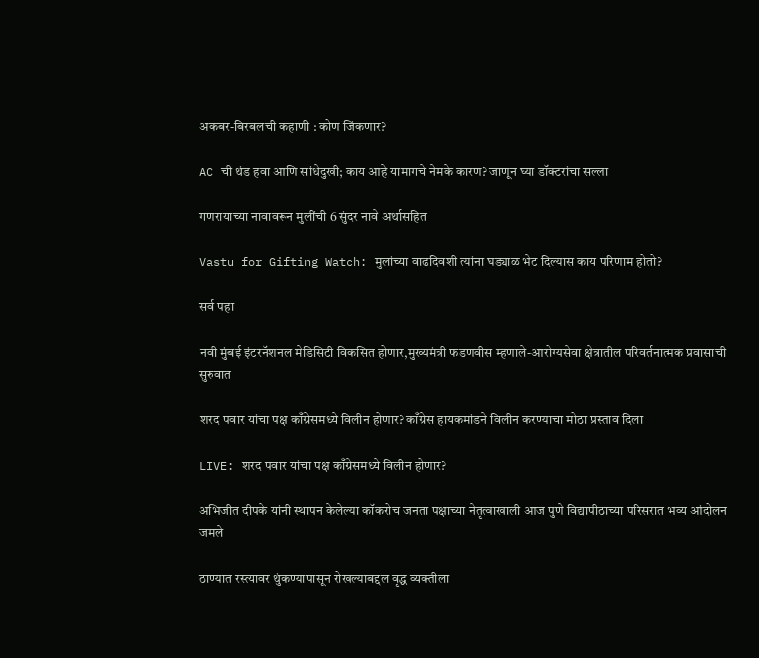अकबर-बिरबलची कहाणी : कोण जिंकणार?

AC ची थंड हवा आणि सांधेदुखी; काय आहे यामागचे नेमके कारण? जाणून घ्या डॉक्टरांचा सल्ला

गणरायाच्या नावावरून मुलींची 6 सुंदर नावे अर्थासहित

Vastu for Gifting Watch: मुलांच्या वाढदिवशी त्यांना घड्याळ भेट दिल्यास काय परिणाम होतो?

सर्व पहा

नवी मुंबई इंटरनॅशनल मेडिसिटी विकसित होणार,मुख्यमंत्री फडणवीस म्हणाले-आरोग्यसेवा क्षेत्रातील परिवर्तनात्मक प्रवासाची सुरुवात

शरद पवार यांचा पक्ष काँग्रेसमध्ये विलीन होणार? काँग्रेस हायकमांडने विलीन करण्याचा मोठा प्रस्ताव दिला

LIVE: शरद पवार यांचा पक्ष काँग्रेसमध्ये विलीन होणार?

अभिजीत दीपके यांनी स्थापन केलेल्या कॉकरोच जनता पक्षाच्या नेतृत्वाखाली आज पुणे विद्यापीठाच्या परिसरात भव्य आंदोलन जमले

ठाण्यात रस्त्यावर थुंकण्यापासून रोखल्याबद्दल वृद्ध व्यक्तीला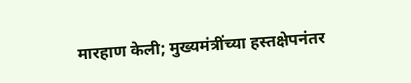मारहाण केली; मुख्यमंत्रींच्या हस्तक्षेपनंतर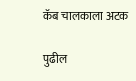कॅब चालकाला अटक

पुढील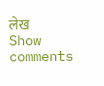लेख
Show comments